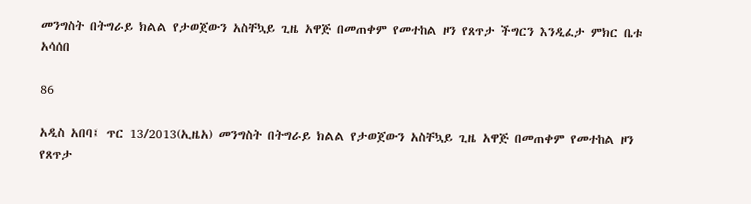መንግስት በትግራይ ክልል የታወጀውን አስቸኳይ ጊዜ አዋጅ በመጠቀም የመተከል ዞን የጸጥታ ችግርን እንዲፈታ ምክር ቤቱ አሳሰበ

86

አዲስ አበባ፤ ጥር 13/2013(ኢዜአ) መንግስት በትግራይ ክልል የታወጀውን አስቸኳይ ጊዜ አዋጅ በመጠቀም የመተከል ዞን የጸጥታ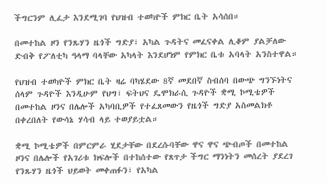ችግርንም ሊፈታ እንደሚገባ የህዝብ ተወካዮች ምክር ቤት አሳሰበ።

በመተከል ዞን የንጹሃን ዜጎች ግድያ፣ አካል ጉዳትና መፈናቀል ሊቆም ያልቻለው ድብቅ የፖለቲካ ዓላማ ባላቸው አካላት እንደሆነም የምክር ቤቱ አባላት አንስተዋል።

የህዝብ ተወካዮች ምክር ቤት ዛሬ ባካሄደው 8ኛ መደበኛ ስብሰባ በውጭ ግንኙነትና ሰላም ጉዳዮች እንዲሁም የህግ፣ ፍትህና ዴሞክራሲ ጉዳዮች ቋሚ ኮሚቴዎች በመተከል ዞንና በሌሎች አካባቢዎች የተፈጸመውን የዜጎች ግድያ አስመልክቶ በቀረበለት የውሳኔ ሃሳብ ላይ ተወያይቷል።

ቋሚ ኮሚቴዎች በምርምራ ሂደታቸው በደረሱባቸው ዋና ዋና ጭብጦች በመተከል ዞንና በሌሎች የአገሪቱ ክፍሎች በተከሰተው የጸጥታ ችግር ማንነትን መሰረት ያደረገ የንጹሃን ዜጎች ህይወት መቀጠፉን፣ የአካል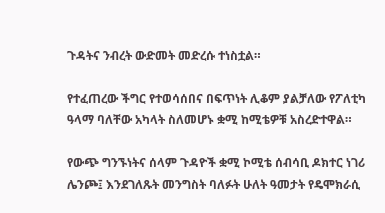ጉዳትና ንብረት ውድመት መድረሱ ተነስቷል።

የተፈጠረው ችግር የተወሳሰበና በፍጥነት ሊቆም ያልቻለው የፖለቲካ ዓላማ ባለቸው አካላት ስለመሆኑ ቋሚ ከሚቴዎቹ አስረድተዋል።

የውጭ ግንኙነትና ሰላም ጉዳዮች ቋሚ ኮሚቴ ሰብሳቢ ዶክተር ነገሪ ሌንጮ፤ እንደገለጹት መንግስት ባለፉት ሁለት ዓመታት የዴሞክራሲ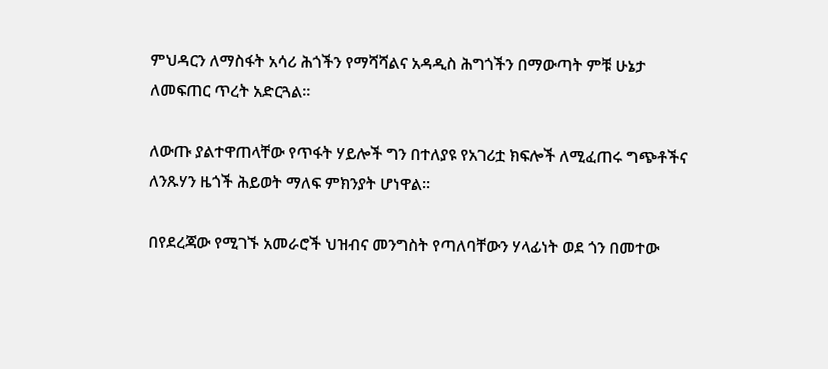ምህዳርን ለማስፋት አሳሪ ሕጎችን የማሻሻልና አዳዲስ ሕግጎችን በማውጣት ምቹ ሁኔታ ለመፍጠር ጥረት አድርጓል።

ለውጡ ያልተዋጠላቸው የጥፋት ሃይሎች ግን በተለያዩ የአገሪቷ ክፍሎች ለሚፈጠሩ ግጭቶችና ለንጹሃን ዜጎች ሕይወት ማለፍ ምክንያት ሆነዋል።

በየደረጃው የሚገኙ አመራሮች ህዝብና መንግስት የጣለባቸውን ሃላፊነት ወደ ጎን በመተው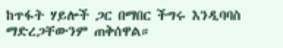ከጥፋት ሃይሎች ጋር በማበር ችግሩ እንዲባባስ ማድረጋቸውንም ጠቅሰዋል።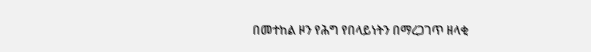በመተከል ዞን የሕግ የበላይነትን በማረጋገጥ ዘላቂ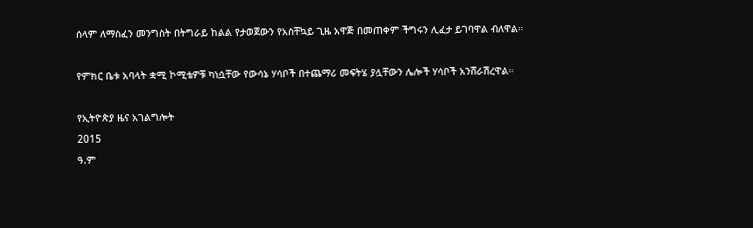ሰላም ለማስፈን መንግስት በትግራይ ከልል የታወጀውን የአስቸኳይ ጊዜ አዋጅ በመጠቀም ችግሩን ሊፈታ ይገባዋል ብለዋል።

የምክር ቤቱ አባላት ቋሚ ኮሚቴዎቹ ካነሷቸው የውሳኔ ሃሳቦች በተጨማሪ መፍትሄ ያሏቸውን ሌሎች ሃሳቦች አንሸራሽረዋል።

የኢትዮጵያ ዜና አገልግሎት
2015
ዓ.ም